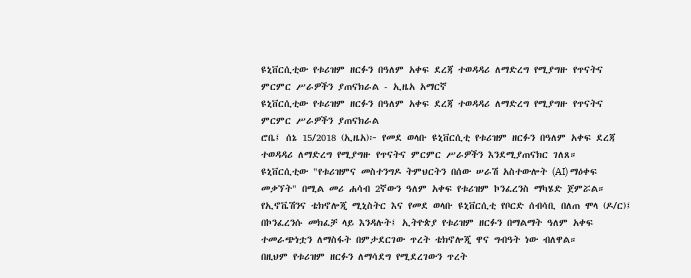ዩኒቨርሲቲው የቱሪዝም ዘርፉን በዓለም አቀፍ ደረጃ ተወዳዳሪ ለማድረግ የሚያግዙ የጥናትና ምርምር ሥራዎችን ያጠናክራል - ኢዜአ አማርኛ
ዩኒቨርሲቲው የቱሪዝም ዘርፉን በዓለም አቀፍ ደረጃ ተወዳዳሪ ለማድረግ የሚያግዙ የጥናትና ምርምር ሥራዎችን ያጠናክራል
ሮቤ፤ ሰኔ 15/2018 (ኢዜአ)፦ የመደ ወላቡ ዩኒቨርሲቲ የቱሪዝም ዘርፉን በዓለም አቀፍ ደረጃ ተወዳዳሪ ለማድረግ የሚያግዙ የጥናትና ምርምር ሥራዎችን እንደሚያጠናክር ገለጸ።
ዩኒቨርሲቲው "የቱሪዝምና መስተንግዶ ትምህርትን በሰው ሠራሽ አስተውሎት (AI) ማዕቀፍ መቃኘት" በሚል መሪ ሐሳብ 2ኛውን ዓለም አቀፍ የቱሪዝም ኮንፈረንስ ማካሄድ ጀምሯል።
የኢኖቬሽንና ቴክኖሎጂ ሚኒስትር እና የመደ ወላቡ ዩኒቨርሲቲ የቦርድ ሰብሳቢ በለጠ ሞላ (ዶ/ር)፤ በኮንፈረንሱ መክፈቻ ላይ እንዳሉት፤ ኢትዮጵያ የቱሪዝም ዘርፉን በማልማት ዓለም አቀፍ ተመራጭነቷን ለማስፋት በምታደርገው ጥረት ቴክኖሎጂ ዋና ግብዓት ነው ብለዋል።
በዚህም የቱሪዝም ዘርፉን ለማሳደግ የሚደረገውን ጥረት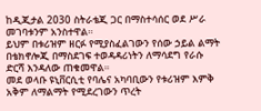ከዲጂታል 2030 ስትራቴጂ ጋር በማስተሳሰር ወደ ሥራ መገባቱንም አንስተዋል።
ይህም በቱሪዝም ዘርፉ የሚያስፈልገውን የሰው ኃይል ልማት በቴክኖሎጂ በማስደገፍ ተወዳዳሪነትን ለማሳደግ የራሱ ድርሻ እንዳለው ጠቁመዋል።
መደ ወላቡ ዩኒቨርሲቲ የባሌና አካባቢውን የቱሪዝም እምቅ አቅም ለማልማት የሚደረገውን ጥረት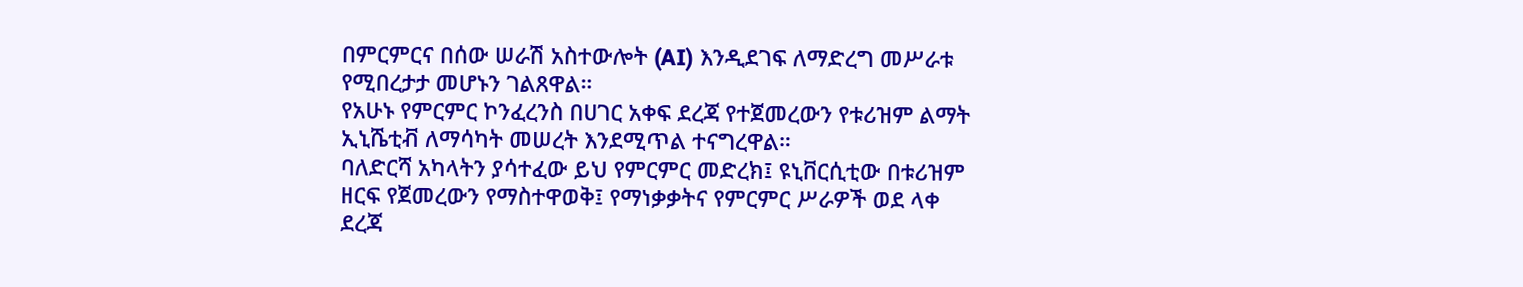በምርምርና በሰው ሠራሽ አስተውሎት (AI) እንዲደገፍ ለማድረግ መሥራቱ የሚበረታታ መሆኑን ገልጸዋል።
የአሁኑ የምርምር ኮንፈረንስ በሀገር አቀፍ ደረጃ የተጀመረውን የቱሪዝም ልማት ኢኒሼቲቭ ለማሳካት መሠረት እንደሚጥል ተናግረዋል።
ባለድርሻ አካላትን ያሳተፈው ይህ የምርምር መድረክ፤ ዩኒቨርሲቲው በቱሪዝም ዘርፍ የጀመረውን የማስተዋወቅ፤ የማነቃቃትና የምርምር ሥራዎች ወደ ላቀ ደረጃ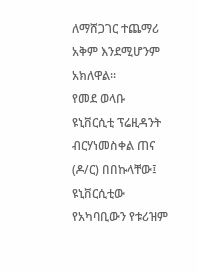ለማሸጋገር ተጨማሪ አቅም እንደሚሆንም አክለዋል።
የመደ ወላቡ ዩኒቨርሲቲ ፕሬዚዳንት ብርሃነመስቀል ጠና (ዶ/ር) በበኩላቸው፤ ዩኒቨርሲቲው የአካባቢውን የቱሪዝም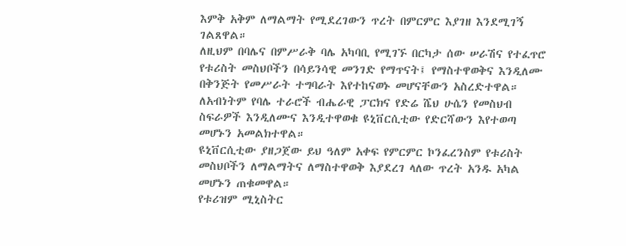እምቅ አቅም ለማልማት የሚደረገውን ጥረት በምርምር እያገዘ እንደሚገኝ ገልጸዋል።
ለዚህም በባሌና በምሥራቅ ባሌ አካባቢ የሚገኙ በርካታ ሰው ሠራሽና የተፈጥሮ የቱሪስት መስህቦችን በሳይንሳዊ መንገድ የማጥናት፤ የማስተዋወቅና እንዲለሙ በቅንጅት የመሥራት ተግባራት እየተከናወኑ መሆናቸውን አስረድተዋል።
ለአብነትም የባሌ ተራሮች ብሔራዊ ፓርክና የድሬ ሼህ ሁሴን የመስህብ ስፍራዎች እንዲለሙና እንዲተዋወቁ ዩኒቨርሲቲው የድርሻውን እየተወጣ መሆኑን አመልክተዋል።
ዩኒቨርሲቲው ያዘጋጀው ይህ ዓለም አቀፍ የምርምር ኮንፈረንስም የቱሪስት መስህቦችን ለማልማትና ለማስተዋወቅ እያደረገ ላለው ጥረት አንዱ አካል መሆኑን ጠቁመዋል።
የቱሪዝም ሚኒስትር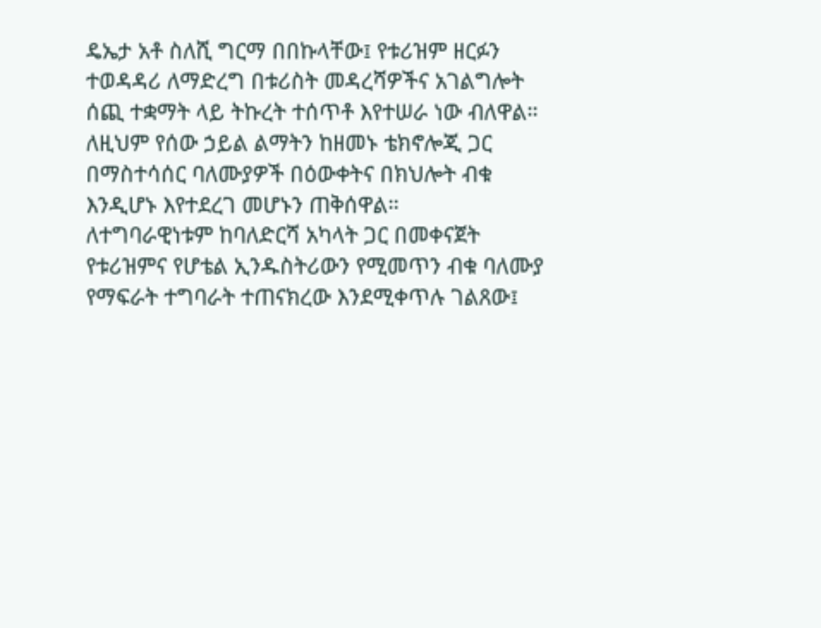ዴኤታ አቶ ስለሺ ግርማ በበኩላቸው፤ የቱሪዝም ዘርፉን ተወዳዳሪ ለማድረግ በቱሪስት መዳረሻዎችና አገልግሎት ሰጪ ተቋማት ላይ ትኩረት ተሰጥቶ እየተሠራ ነው ብለዋል።
ለዚህም የሰው ኃይል ልማትን ከዘመኑ ቴክኖሎጂ ጋር በማስተሳሰር ባለሙያዎች በዕውቀትና በክህሎት ብቁ እንዲሆኑ እየተደረገ መሆኑን ጠቅሰዋል።
ለተግባራዊነቱም ከባለድርሻ አካላት ጋር በመቀናጀት የቱሪዝምና የሆቴል ኢንዱስትሪውን የሚመጥን ብቁ ባለሙያ የማፍራት ተግባራት ተጠናክረው እንደሚቀጥሉ ገልጸው፤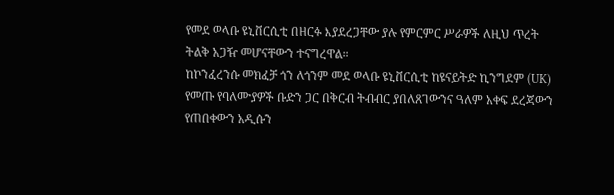የመደ ወላቡ ዩኒቨርሲቲ በዘርፉ እያደረጋቸው ያሉ የምርምር ሥራዎች ለዚህ ጥረት ትልቅ አጋዥ መሆናቸውን ተናግረዋል።
ከኮንፈረንሱ መክፈቻ ጎን ለጎንም መደ ወላቡ ዩኒቨርሲቲ ከዩናይትድ ኪንግደም (UK) የመጡ የባለሙያዎች ቡድን ጋር በቅርብ ትብብር ያበለጸገውንና ዓለም አቀፍ ደረጃውን የጠበቀውን አዲሱን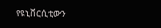የዩኒቨርሲቲውን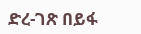ድረ-ገጽ በይፋ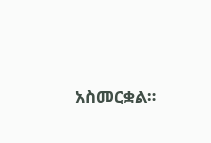አስመርቋል።